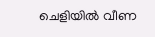ചെളിയിൽ വീണ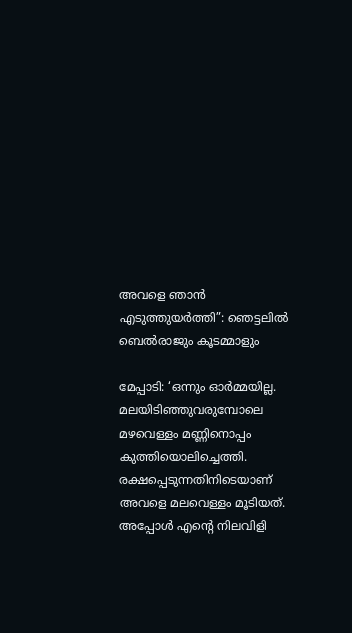അവളെ ഞാൻ എടുത്തുയർത്തി”: ഞെട്ടലിൽ ബെൽരാജും കൂടമ്മാളും

മേപ്പാടി: ‘ഒന്നും ഓർമ്മയില്ല. മലയിടിഞ്ഞുവരുമ്പോലെ മഴവെള്ളം മണ്ണിനൊപ്പം കുത്തിയൊലിച്ചെത്തി. രക്ഷപ്പെടുന്നതിനിടെയാണ് അവളെ മലവെള്ളം മൂടിയത്. അപ്പോൾ എന്റെ നിലവിളി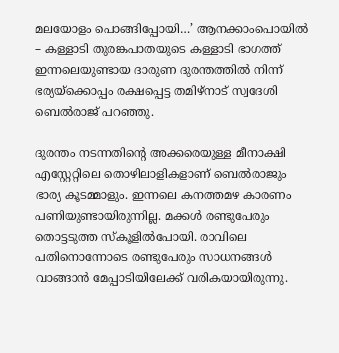മലയോളം പൊങ്ങിപ്പോയി…’ ആനക്കാംപൊയിൽ – കള്ളാടി തുരങ്കപാതയുടെ കള്ളാടി ഭാഗത്ത് ഇന്നലെയുണ്ടായ ദാരുണ ദുരന്തത്തിൽ നിന്ന് ഭര്യയ്ക്കൊപ്പം രക്ഷപ്പെട്ട തമിഴ്‌നാട് സ്വദേശി ബെൽരാജ് പറഞ്ഞു.

ദുരന്തം നടന്നതിന്റെ അക്കരെയുള്ള മീനാക്ഷി എസ്റ്റേറ്റിലെ തൊഴിലാളികളാണ് ബെൽരാജും ഭാര്യ കൂടമ്മാളും. ഇന്നലെ കനത്തമഴ കാരണം പണിയുണ്ടായിരുന്നില്ല. മക്കൾ രണ്ടുപേരും തൊട്ടടുത്ത സ്‌കൂളിൽപോയി. രാവിലെ പതിനൊന്നോടെ രണ്ടുപേരും സാധനങ്ങൾ വാങ്ങാൻ മേപ്പാടിയിലേക്ക് വരികയായിരുന്നു.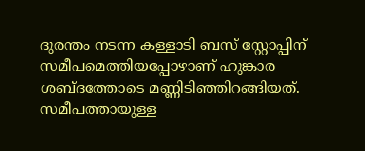ദുരന്തം നടന്ന കള്ളാടി ബസ് സ്റ്റോപ്പിന് സമീപമെത്തിയപ്പോഴാണ് ഹുങ്കാര ശബ്ദത്തോടെ മണ്ണിടിഞ്ഞിറങ്ങിയത്. സമീപത്തായുള്ള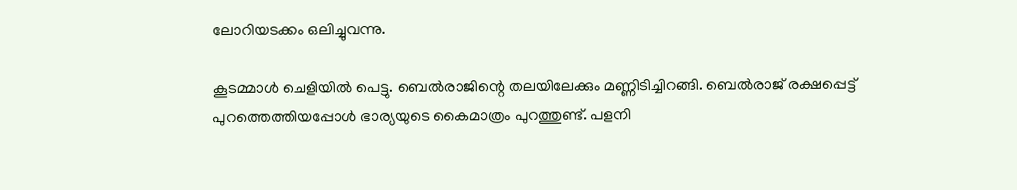ലോറിയടക്കം ഒലിച്ചുവന്നു.

കൂടമ്മാൾ ചെളിയിൽ പെട്ടു. ബെൽരാജിന്റെ തലയിലേക്കും മണ്ണിടിച്ചിറങ്ങി. ബെൽരാജ് രക്ഷപ്പെട്ട് പുറത്തെത്തിയപ്പോൾ ഭാര്യയുടെ കൈമാത്രം പുറത്തുണ്ട്. പളനി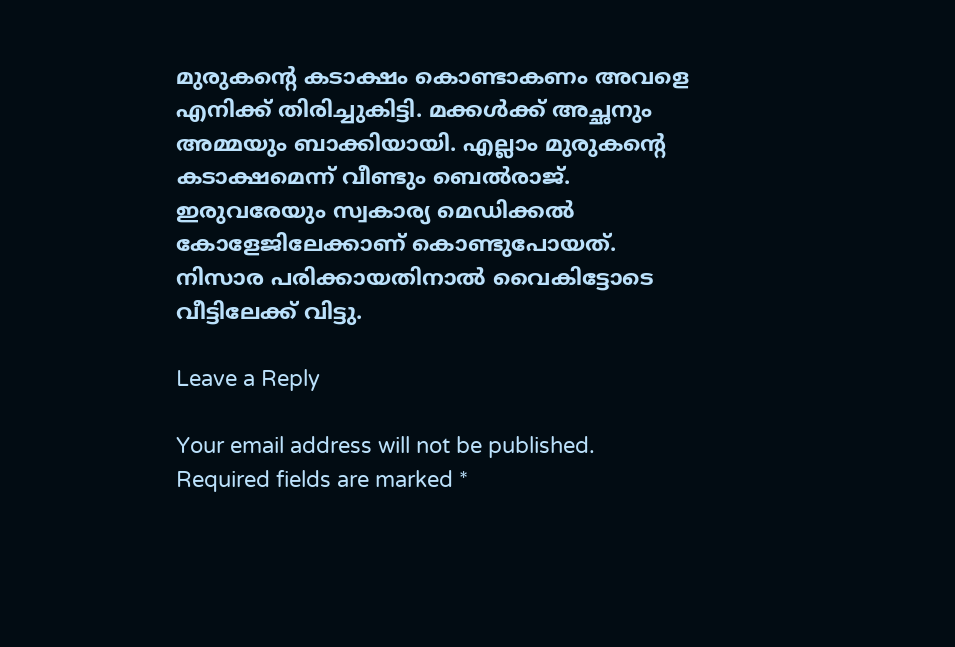മുരുകന്റെ കടാക്ഷം കൊണ്ടാകണം അവളെ എനിക്ക് തിരിച്ചുകിട്ടി. മക്കൾക്ക് അച്ഛനും അമ്മയും ബാക്കിയായി. എല്ലാം മുരുകന്റെ കടാക്ഷമെന്ന് വീണ്ടും ബെൽരാജ്. ഇരുവരേയും സ്വകാര്യ മെഡിക്കൽ കോളേജിലേക്കാണ് കൊണ്ടുപോയത്. നിസാര പരിക്കായതിനാൽ വൈകിട്ടോടെ വീട്ടിലേക്ക് വിട്ടു.

Leave a Reply

Your email address will not be published. Required fields are marked *